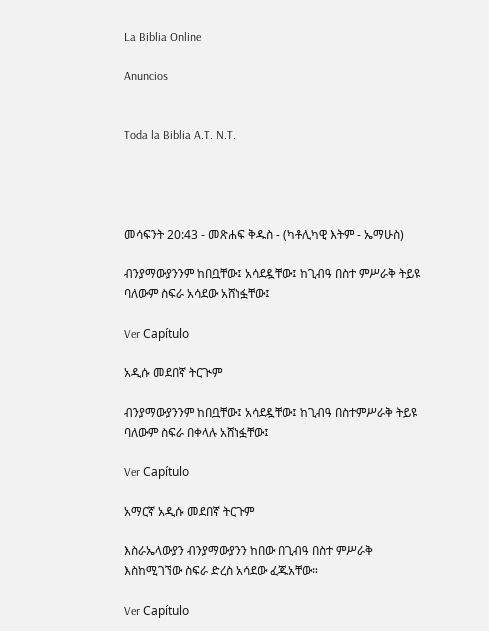La Biblia Online

Anuncios


Toda la Biblia A.T. N.T.




መሳፍንት 20:43 - መጽሐፍ ቅዱስ - (ካቶሊካዊ እትም - ኤማሁስ)

ብንያማውያንንም ከበቧቸው፤ አሳደዷቸው፤ ከጊብዓ በስተ ምሥራቅ ትይዩ ባለውም ስፍራ አሳደው አሸነፏቸው፤

Ver Capítulo

አዲሱ መደበኛ ትርጒም

ብንያማውያንንም ከበቧቸው፤ አሳደዷቸው፤ ከጊብዓ በስተምሥራቅ ትይዩ ባለውም ስፍራ በቀላሉ አሸነፏቸው፤

Ver Capítulo

አማርኛ አዲሱ መደበኛ ትርጉም

እስራኤላውያን ብንያማውያንን ከበው በጊብዓ በስተ ምሥራቅ እስከሚገኘው ስፍራ ድረስ አሳደው ፈጁአቸው።

Ver Capítulo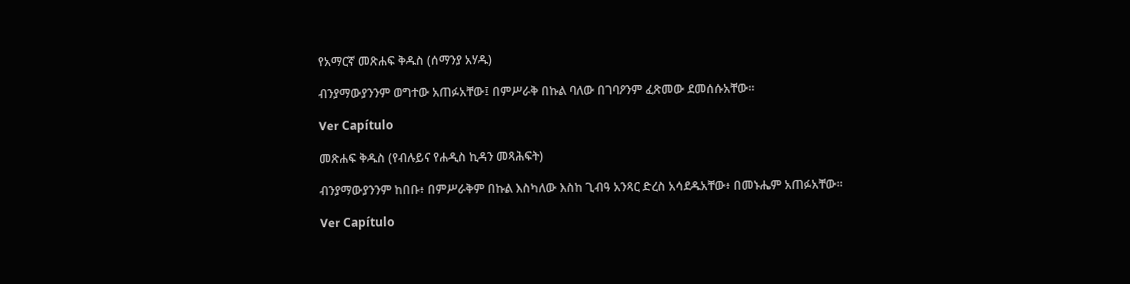የአማርኛ መጽሐፍ ቅዱስ (ሰማንያ አሃዱ)

ብንያማውያንንም ወግተው አጠፉአቸው፤ በምሥራቅ በኩል ባለው በገባዖንም ፈጽመው ደመሰሱአቸው።

Ver Capítulo

መጽሐፍ ቅዱስ (የብሉይና የሐዲስ ኪዳን መጻሕፍት)

ብንያማውያንንም ከበቡ፥ በምሥራቅም በኩል እስካለው እስከ ጊብዓ አንጻር ድረስ አሳደዱአቸው፥ በመኑሔም አጠፉአቸው።

Ver Capítulo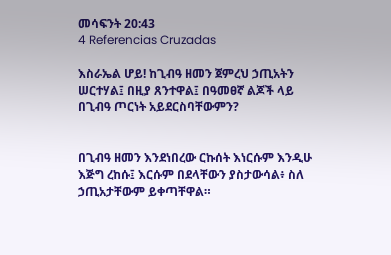መሳፍንት 20:43
4 Referencias Cruzadas

እስራኤል ሆይ! ከጊብዓ ዘመን ጀምረህ ኃጢአትን ሠርተሃል፤ በዚያ ጸንተዋል፤ በዓመፀኛ ልጆች ላይ በጊብዓ ጦርነት አይደርስባቸውምን?


በጊብዓ ዘመን እንደነበረው ርኩሰት እነርሱም እንዲሁ እጅግ ረከሱ፤ እርሱም በደላቸውን ያስታውሳል፥ ስለ ኃጢአታቸውም ይቀጣቸዋል።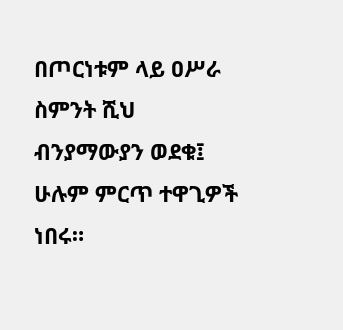በጦርነቱም ላይ ዐሥራ ስምንት ሺህ ብንያማውያን ወደቁ፤ ሁሉም ምርጥ ተዋጊዎች ነበሩ።